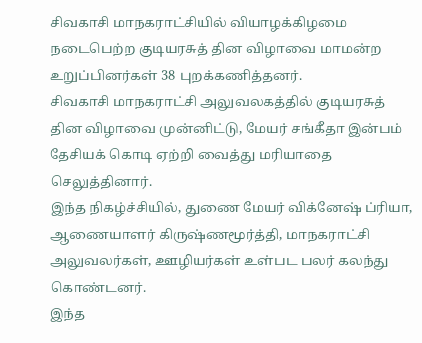சிவகாசி மாநகராட்சியில் வியாழக்கிழமை நடைபெற்ற குடியரசுத் தின விழாவை மாமன்ற உறுப்பினர்கள் 38 புறக்கணித்தனர்.
சிவகாசி மாநகராட்சி அலுவலகத்தில் குடியரசுத் தின விழாவை முன்னிட்டு, மேயர் சங்கீதா இன்பம் தேசியக் கொடி ஏற்றி வைத்து மரியாதை செலுத்தினார்.
இந்த நிகழ்ச்சியில், துணை மேயர் விக்னேஷ் ப்ரியா, ஆணையாளர் கிருஷ்ணமூர்த்தி, மாநகராட்சி அலுவலர்கள், ஊழியர்கள் உள்பட பலர் கலந்து கொண்டனர்.
இந்த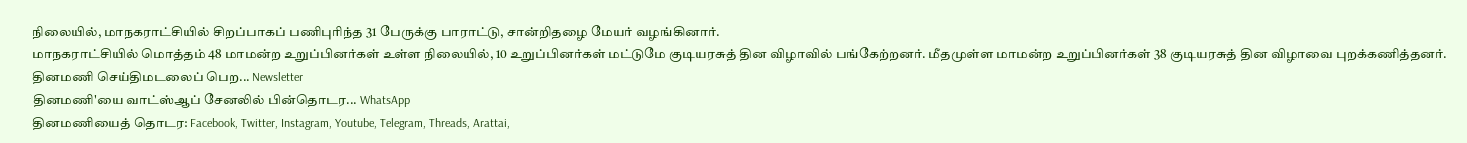நிலையில், மாநகராட்சியில் சிறப்பாகப் பணிபுரிந்த 31 பேருக்கு பாராட்டு, சான்றிதழை மேயர் வழங்கினார்.
மாநகராட்சியில் மொத்தம் 48 மாமன்ற உறுப்பினர்கள் உள்ள நிலையில், 10 உறுப்பினர்கள் மட்டுமே குடியரசுத் தின விழாவில் பங்கேற்றனர். மீதமுள்ள மாமன்ற உறுப்பினர்கள் 38 குடியரசுத் தின விழாவை புறக்கணித்தனர்.
தினமணி செய்திமடலைப் பெற... Newsletter
தினமணி'யை வாட்ஸ்ஆப் சேனலில் பின்தொடர... WhatsApp
தினமணியைத் தொடர: Facebook, Twitter, Instagram, Youtube, Telegram, Threads, Arattai,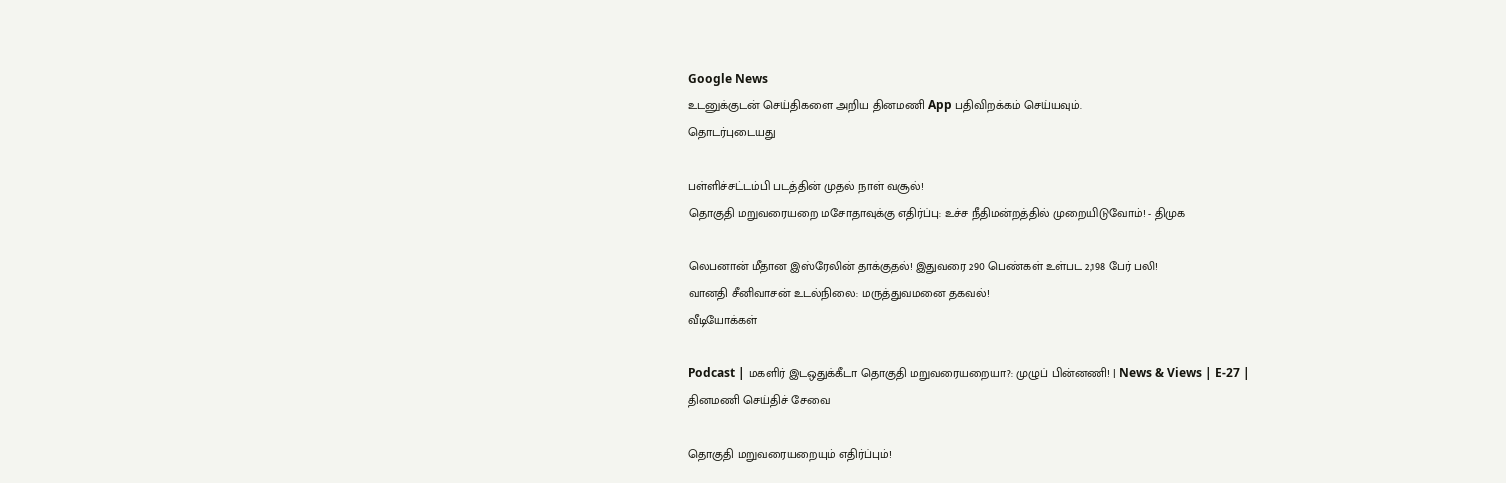Google News
உடனுக்குடன் செய்திகளை அறிய தினமணி App பதிவிறக்கம் செய்யவும்.
தொடர்புடையது

பள்ளிச்சட்டம்பி படத்தின் முதல் நாள் வசூல்!
தொகுதி மறுவரையறை மசோதாவுக்கு எதிர்ப்பு: உச்ச நீதிமன்றத்தில் முறையிடுவோம்! - திமுக

லெபனான் மீதான இஸ்ரேலின் தாக்குதல்! இதுவரை 290 பெண்கள் உள்பட 2,198 பேர் பலி!
வானதி சீனிவாசன் உடல்நிலை: மருத்துவமனை தகவல்!
வீடியோக்கள்

Podcast | மகளிர் இடஒதுக்கீடா தொகுதி மறுவரையறையா?: முழுப் பின்னணி! | News & Views | E-27 |
தினமணி செய்திச் சேவை

தொகுதி மறுவரையறையும் எதிர்ப்பும்!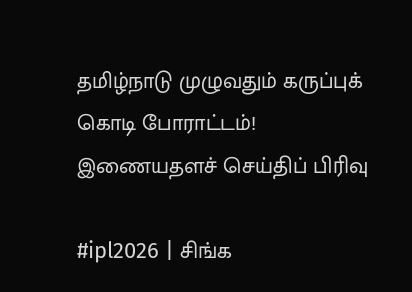தமிழ்நாடு முழுவதும் கருப்புக் கொடி போராட்டம்!
இணையதளச் செய்திப் பிரிவு

#ipl2026 | சிங்க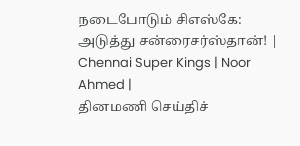நடைபோடும் சிஎஸ்கே: அடுத்து சன்ரைசர்ஸ்தான்! | Chennai Super Kings | Noor Ahmed |
தினமணி செய்திச்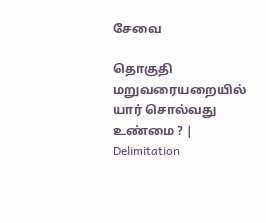சேவை

தொகுதி மறுவரையறையில் யார் சொல்வது உண்மை ? | Delimitation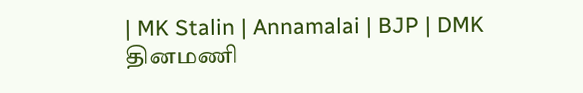| MK Stalin | Annamalai | BJP | DMK
தினமணி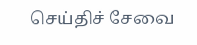செய்திச் சேவை